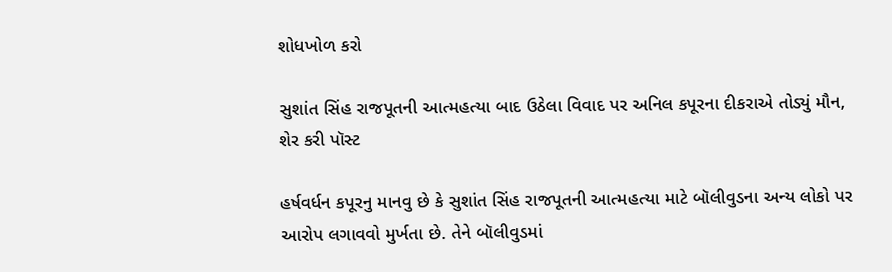શોધખોળ કરો

સુશાંત સિંહ રાજપૂતની આત્મહત્યા બાદ ઉઠેલા વિવાદ પર અનિલ કપૂરના દીકરાએ તોડ્યું મૌન, શેર કરી પૉસ્ટ

હર્ષવર્ધન કપૂરનુ માનવુ છે કે સુશાંત સિંહ રાજપૂતની આત્મહત્યા માટે બૉલીવુડના અન્ય લોકો પર આરોપ લગાવવો મુર્ખતા છે. તેને બૉલીવુડમાં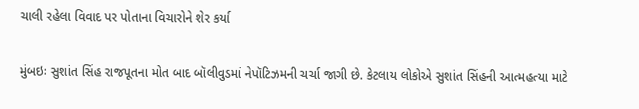ચાલી રહેલા વિવાદ પર પોતાના વિચારોને શેર કર્યા

મુંબઇઃ સુશાંત સિંહ રાજપૂતના મોત બાદ બૉલીવુડમાં નેપૉટિઝમની ચર્ચા જાગી છે. કેટલાય લોકોએ સુશાંત સિંહની આત્મહત્યા માટે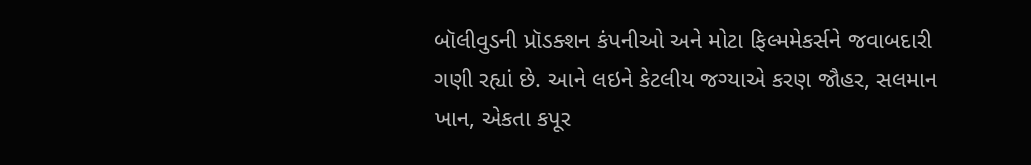બૉલીવુડની પ્રૉડક્શન કંપનીઓ અને મોટા ફિલ્મમેકર્સને જવાબદારી ગણી રહ્યાં છે. આને લઇને કેટલીય જગ્યાએ કરણ જૌહર, સલમાન ખાન, એકતા કપૂર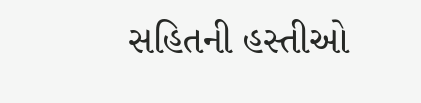સહિતની હસ્તીઓ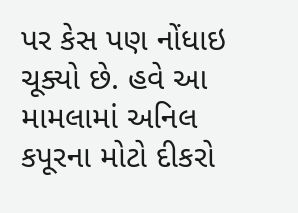પર કેસ પણ નોંધાઇ ચૂક્યો છે. હવે આ મામલામાં અનિલ કપૂરના મોટો દીકરો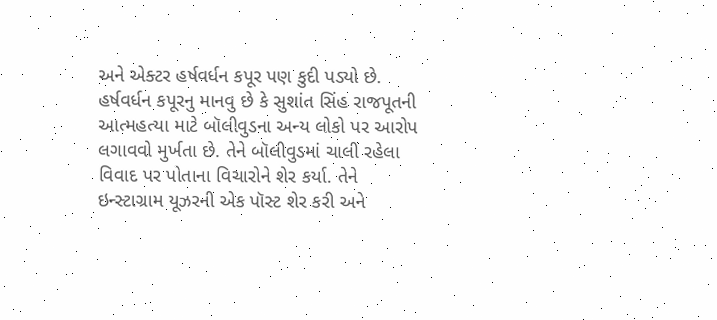અને એક્ટર હર્ષવર્ધન કપૂર પણ કુદી પડ્યો છે. હર્ષવર્ધન કપૂરનુ માનવુ છે કે સુશાંત સિંહ રાજપૂતની આત્મહત્યા માટે બૉલીવુડના અન્ય લોકો પર આરોપ લગાવવો મુર્ખતા છે. તેને બૉલીવુડમાં ચાલી રહેલા વિવાદ પર પોતાના વિચારોને શેર કર્યા. તેને ઇન્સ્ટાગ્રામ યૂઝરની એક પૉસ્ટ શેર કરી અને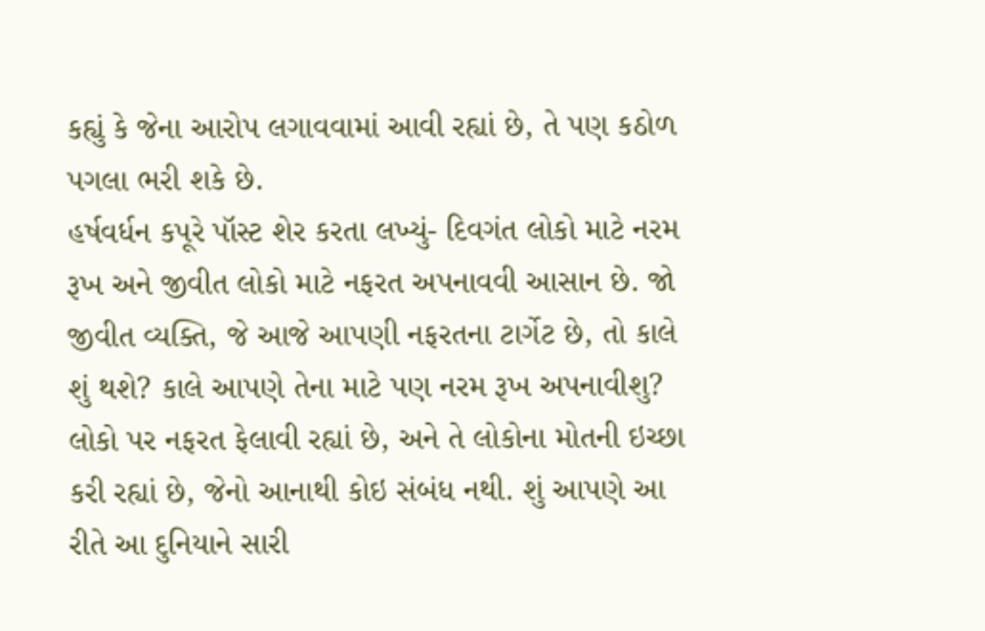કહ્યું કે જેના આરોપ લગાવવામાં આવી રહ્યાં છે, તે પણ કઠોળ પગલા ભરી શકે છે.
હર્ષવર્ધન કપૂરે પૉસ્ટ શેર કરતા લખ્યું- દિવગંત લોકો માટે નરમ રૂખ અને જીવીત લોકો માટે નફરત અપનાવવી આસાન છે. જો જીવીત વ્યક્તિ, જે આજે આપણી નફરતના ટાર્ગેટ છે, તો કાલે શું થશે? કાલે આપણે તેના માટે પણ નરમ રૂખ અપનાવીશુ? લોકો પર નફરત ફેલાવી રહ્યાં છે, અને તે લોકોના મોતની ઇચ્છા કરી રહ્યાં છે, જેનો આનાથી કોઇ સંબંધ નથી. શું આપણે આ રીતે આ દુનિયાને સારી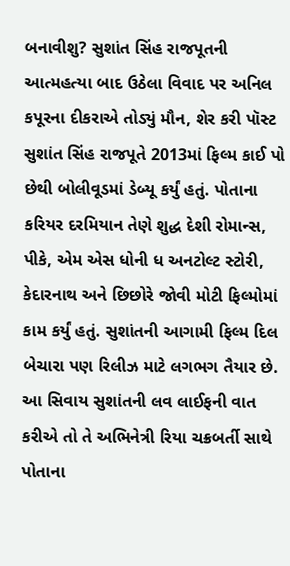બનાવીશુ? સુશાંત સિંહ રાજપૂતની આત્મહત્યા બાદ ઉઠેલા વિવાદ પર અનિલ કપૂરના દીકરાએ તોડ્યું મૌન, શેર કરી પૉસ્ટ સુશાંત સિંહ રાજપૂતે 2013માં ફિલ્મ કાઈ પો છેથી બોલીવૂડમાં ડેબ્યૂ કર્યું હતું. પોતાના કરિયર દરમિયાન તેણે શુદ્ધ દેશી રોમાન્સ, પીકે, એમ એસ ધોની ધ અનટોલ્ટ સ્ટોરી, કેદારનાથ અને છિછોરે જોવી મોટી ફિલ્મોમાં કામ કર્યું હતું. સુશાંતની આગામી ફિલ્મ દિલ બેચારા પણ રિલીઝ માટે લગભગ તૈયાર છે. આ સિવાય સુશાંતની લવ લાઈફની વાત કરીએ તો તે અભિનેત્રી રિયા ચક્રબર્તી સાથે પોતાના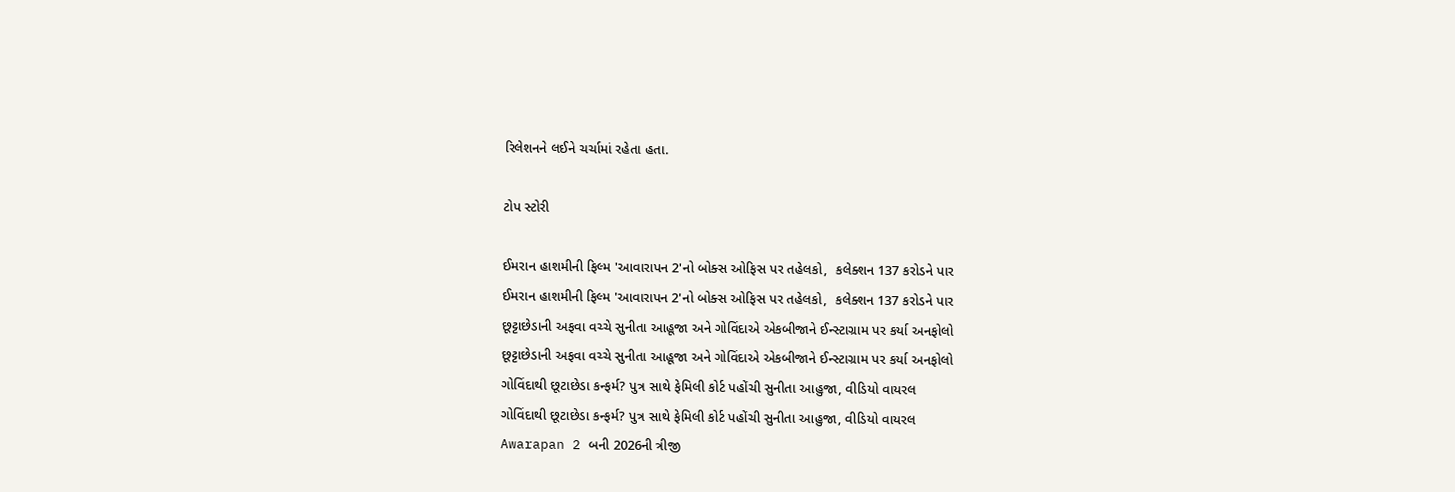રિલેશનને લઈને ચર્ચામાં રહેતા હતા.

ટોપ સ્ટોરી

ઈમરાન હાશમીની ફિલ્મ 'આવારાપન 2'નો બોક્સ ઓફિસ પર તહેલકો,  કલેક્શન 137 કરોડને પાર
ઈમરાન હાશમીની ફિલ્મ 'આવારાપન 2'નો બોક્સ ઓફિસ પર તહેલકો,  કલેક્શન 137 કરોડને પાર
છૂટ્ટાછેડાની અફવા વચ્ચે સુનીતા આહૂજા અને ગોવિંદાએ એકબીજાને ઈન્સ્ટાગ્રામ પર કર્યા અનફોલો
છૂટ્ટાછેડાની અફવા વચ્ચે સુનીતા આહૂજા અને ગોવિંદાએ એકબીજાને ઈન્સ્ટાગ્રામ પર કર્યા અનફોલો
ગોવિંદાથી છૂટાછેડા કન્ફર્મ? પુત્ર સાથે ફેમિલી કોર્ટ પહોંચી સુનીતા આહુજા, વીડિયો વાયરલ
ગોવિંદાથી છૂટાછેડા કન્ફર્મ? પુત્ર સાથે ફેમિલી કોર્ટ પહોંચી સુનીતા આહુજા, વીડિયો વાયરલ
Awarapan 2 બની 2026ની ત્રીજી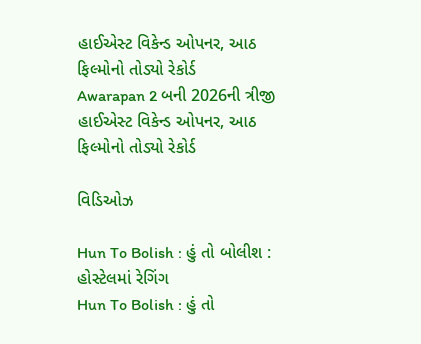હાઈએસ્ટ વિકેન્ડ ઓપનર, આઠ ફિલ્મોનો તોડ્યો રેકોર્ડ
Awarapan 2 બની 2026ની ત્રીજી હાઈએસ્ટ વિકેન્ડ ઓપનર, આઠ ફિલ્મોનો તોડ્યો રેકોર્ડ

વિડિઓઝ

Hun To Bolish : હું તો બોલીશ : હોસ્ટેલમાં રેગિંગ
Hun To Bolish : હું તો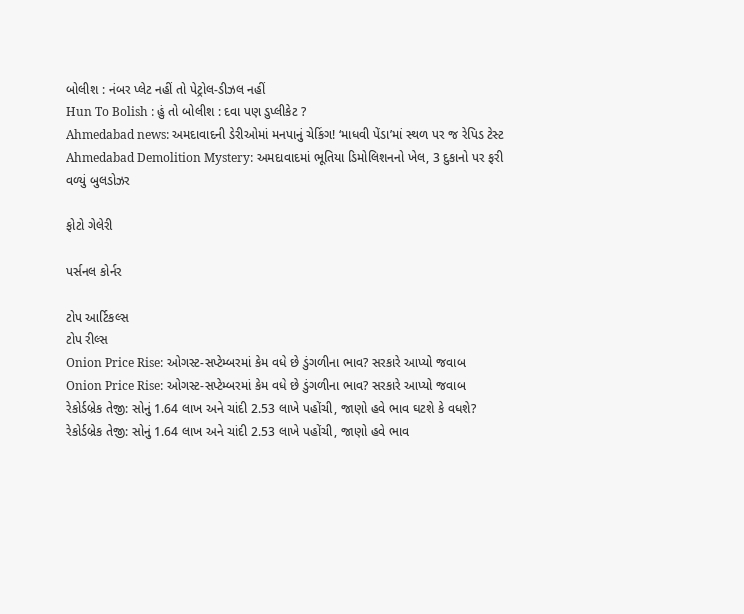બોલીશ : નંબર પ્લેટ નહીં તો પેટ્રોલ-ડીઝલ નહીં
Hun To Bolish : હું તો બોલીશ : દવા પણ ડુપ્લીકેટ ?
Ahmedabad news: અમદાવાદની ડેરીઓમાં મનપાનું ચેકિંગ! ‘માધવી પેંડા’માં સ્થળ પર જ રેપિડ ટેસ્ટ
Ahmedabad Demolition Mystery: અમદાવાદમાં ભૂતિયા ડિમોલિશનનો ખેલ, 3 દુકાનો પર ફરી વળ્યું બુલડોઝર

ફોટો ગેલેરી

પર્સનલ કોર્નર

ટોપ આર્ટિકલ્સ
ટોપ રીલ્સ
Onion Price Rise: ઓગસ્ટ-સપ્ટેમ્બરમાં કેમ વધે છે ડુંગળીના ભાવ? સરકારે આપ્યો જવાબ
Onion Price Rise: ઓગસ્ટ-સપ્ટેમ્બરમાં કેમ વધે છે ડુંગળીના ભાવ? સરકારે આપ્યો જવાબ
રેકોર્ડબ્રેક તેજી: સોનું 1.64 લાખ અને ચાંદી 2.53 લાખે પહોંચી, જાણો હવે ભાવ ઘટશે કે વધશે?
રેકોર્ડબ્રેક તેજી: સોનું 1.64 લાખ અને ચાંદી 2.53 લાખે પહોંચી, જાણો હવે ભાવ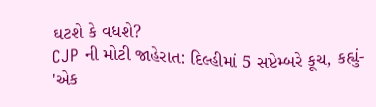ઘટશે કે વધશે?
CJP ની મોટી જાહેરાત: દિલ્હીમાં 5 સપ્ટેમ્બરે કૂચ, કહ્યું- 'એક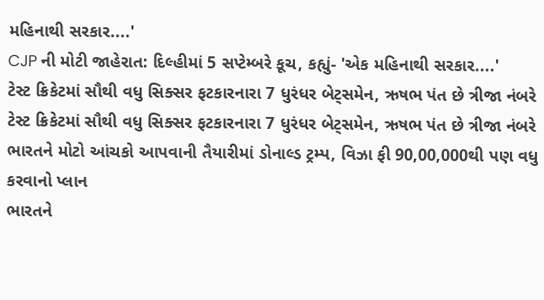મહિનાથી સરકાર....'
CJP ની મોટી જાહેરાત: દિલ્હીમાં 5 સપ્ટેમ્બરે કૂચ, કહ્યું- 'એક મહિનાથી સરકાર....'
ટેસ્ટ ક્રિકેટમાં સૌથી વધુ સિક્સર ફટકારનારા 7 ધુરંધર બેટ્સમેન, ઋષભ પંત છે ત્રીજા નંબરે
ટેસ્ટ ક્રિકેટમાં સૌથી વધુ સિક્સર ફટકારનારા 7 ધુરંધર બેટ્સમેન, ઋષભ પંત છે ત્રીજા નંબરે
ભારતને મોટો આંચકો આપવાની તૈયારીમાં ડોનાલ્ડ ટ્રમ્પ, વિઝા ફી 90,00,000થી પણ વધુ કરવાનો પ્લાન
ભારતને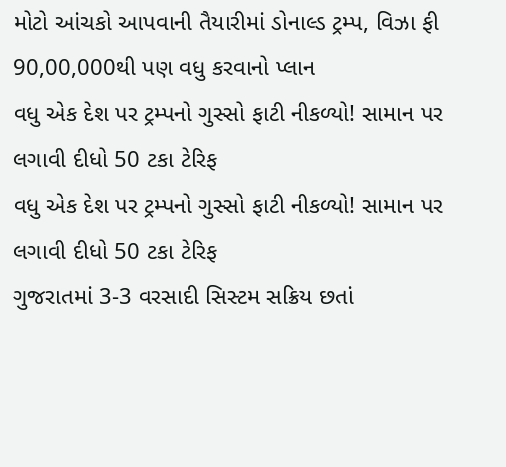મોટો આંચકો આપવાની તૈયારીમાં ડોનાલ્ડ ટ્રમ્પ, વિઝા ફી 90,00,000થી પણ વધુ કરવાનો પ્લાન
વધુ એક દેશ પર ટ્રમ્પનો ગુસ્સો ફાટી નીકળ્યો! સામાન પર લગાવી દીધો 50 ટકા ટેરિફ
વધુ એક દેશ પર ટ્રમ્પનો ગુસ્સો ફાટી નીકળ્યો! સામાન પર લગાવી દીધો 50 ટકા ટેરિફ
ગુજરાતમાં 3-3 વરસાદી સિસ્ટમ સક્રિય છતાં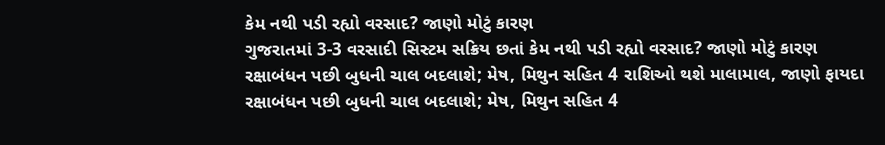કેમ નથી પડી રહ્યો વરસાદ? જાણો મોટું કારણ
ગુજરાતમાં 3-3 વરસાદી સિસ્ટમ સક્રિય છતાં કેમ નથી પડી રહ્યો વરસાદ? જાણો મોટું કારણ
રક્ષાબંધન પછી બુધની ચાલ બદલાશે; મેષ, મિથુન સહિત 4 રાશિઓ થશે માલામાલ, જાણો ફાયદા
રક્ષાબંધન પછી બુધની ચાલ બદલાશે; મેષ, મિથુન સહિત 4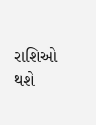રાશિઓ થશે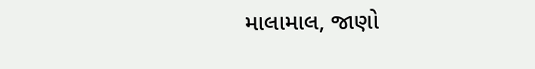માલામાલ, જાણો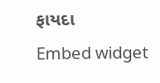ફાયદા
Embed widget